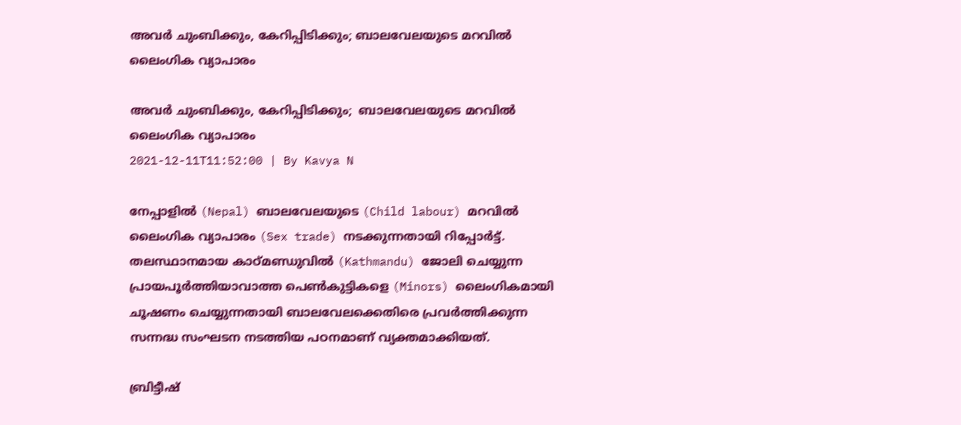അവര്‍ ചുംബിക്കും, കേറിപ്പിടിക്കും; ബാലവേലയുടെ മറവില്‍ ലൈംഗിക വ്യാപാരം

അവര്‍ ചുംബിക്കും, കേറിപ്പിടിക്കും;  ബാലവേലയുടെ മറവില്‍ ലൈംഗിക വ്യാപാരം
2021-12-11T11:52:00 | By Kavya N

നേപ്പാളില്‍ (Nepal) ബാലവേലയുടെ (Child labour) മറവില്‍ ലൈംഗിക വ്യാപാരം (Sex trade) നടക്കുന്നതായി റിപ്പോര്‍ട്ട്. തലസ്ഥാനമായ കാഠ്മണ്ഡുവില്‍ (Kathmandu) ജോലി ചെയ്യുന്ന പ്രായപൂര്‍ത്തിയാവാത്ത പെണ്‍കുട്ടികളെ (Minors) ലൈംഗികമായി ചൂഷണം ചെയ്യുന്നതായി ബാലവേലക്കെതിരെ പ്രവര്‍ത്തിക്കുന്ന സന്നദ്ധ സംഘടന നടത്തിയ പഠനമാണ് വ്യക്തമാക്കിയത്.

ബ്രിട്ടീഷ്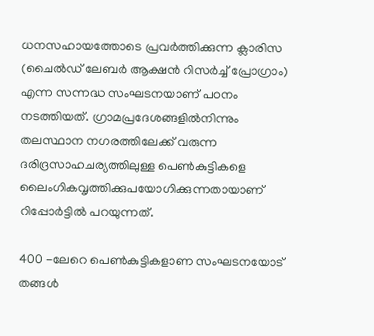ധനസഹായത്തോടെ പ്രവര്‍ത്തിക്കുന്ന ക്ലാരിസ (ചൈല്‍ഡ് ലേബര്‍ ആക്ഷന്‍ റിസര്‍ച്ച് പ്രോഗ്രാം) എന്ന സന്നദ്ധ സംഘടനയാണ് പഠനം നടത്തിയത്. ഗ്രാമപ്രദേശങ്ങളില്‍നിന്നും തലസ്ഥാന നഗരത്തിലേക്ക് വരുന്ന ദരിദ്രസാഹചര്യത്തിലുള്ള പെണ്‍കുട്ടികളെ ലൈംഗികവൃത്തിക്കുപയോഗിക്കുന്നതായാണ് റിപ്പോര്‍ട്ടില്‍ പറയുന്നത്.

400 -ലേറെ പെണ്‍കുട്ടികളാണ സംഘടനയോട് തങ്ങള്‍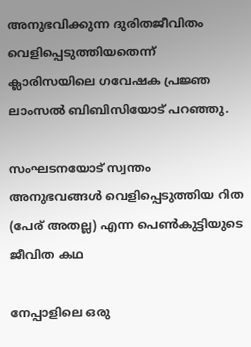അനുഭവിക്കുന്ന ദുരിതജീവിതം വെളിപ്പെടുത്തിയതെന്ന് ക്ലാരിസയിലെ ഗവേഷക പ്രജ്ഞ ലാംസല്‍ ബിബിസിയോട് പറഞ്ഞു.

സംഘടനയോട് സ്വന്തം അനുഭവങ്ങള്‍ വെളിപ്പെടുത്തിയ റിത (പേര് അതല്ല) എന്ന പെണ്‍കുട്ടിയുടെ ജീവിത കഥ

നേപ്പാളിലെ ഒരു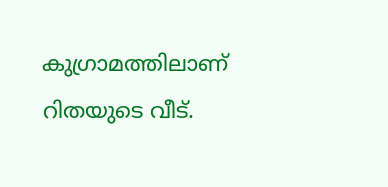കുഗ്രാമത്തിലാണ് റിതയുടെ വീട്.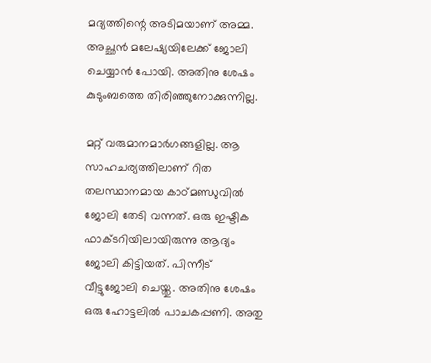മദ്യത്തിന്റെ അടിമയാണ് അമ്മ. അച്ഛന്‍ മലേഷ്യയിലേക്ക് ജോലി ചെയ്യാന്‍ പോയി. അതിനു ശേഷം കുടുംബത്തെ തിരിഞ്ഞുനോക്കുന്നില്ല.

മറ്റ് വരുമാനമാര്‍ഗങ്ങളില്ല. ആ സാഹചര്യത്തിലാണ് റിത തലസ്ഥാനമായ കാഠ്മണ്ഡുവില്‍ ജോലി തേടി വന്നത്. ഒരു ഇഷ്ടിക ഫാക്ടറിയിലായിരുന്നു ആദ്യം ജോലി കിട്ടിയത്. പിന്നീട് വീട്ടുജോലി ചെയ്തു. അതിനു ശേഷം ഒരു ഹോട്ടലില്‍ പാചകപ്പണി. അതു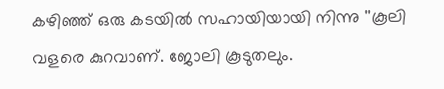കഴിഞ്ഞ് ഒരു കടയില്‍ സഹായിയായി നിന്നു ''കൂലി വളരെ കുറവാണ്. ജോലി കൂടുതലും.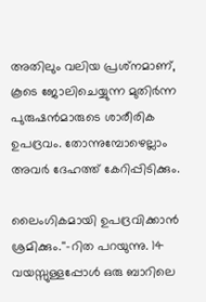അതിലും വലിയ പ്രശ്‌നമാണ്, കൂടെ ജോലിചെയ്യുന്ന മുതിര്‍ന്ന പുരുഷന്‍മാരുടെ ശാരീരിക ഉപദ്രവം. തോന്നുമ്പോഴെല്ലാം അവര്‍ ദേഹത്ത് കേറിപ്പിടിക്കും.

ലൈംഗികമായി ഉപദ്രവിക്കാന്‍ ശ്രമിക്കും.''-റിത പറയുന്നു. 14 വയസ്സുള്ളപ്പോള്‍ ഒരു ബാറിലെ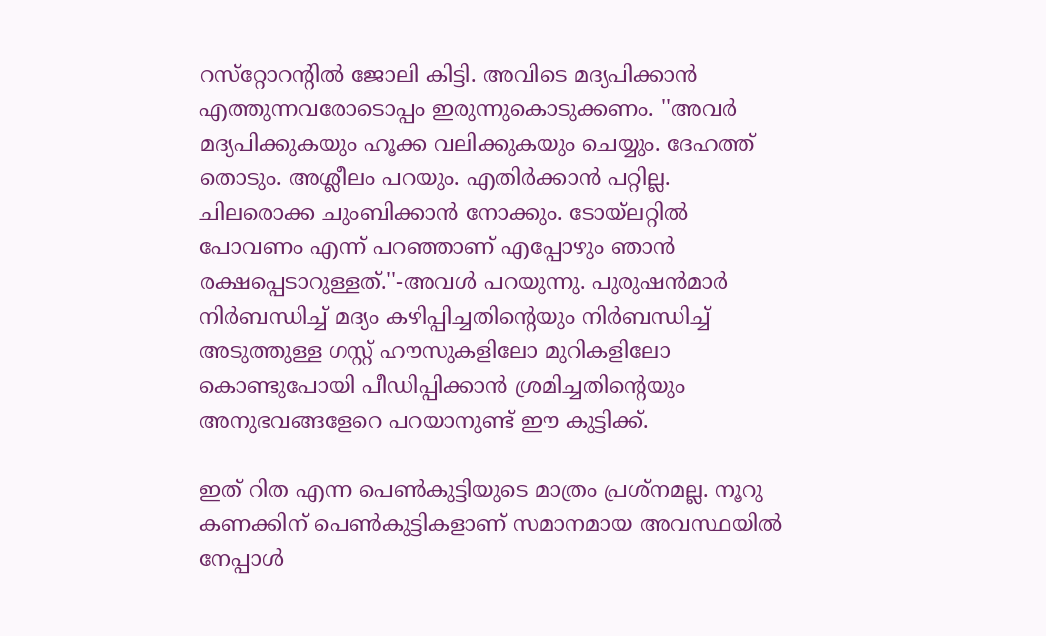റസ്‌റ്റോറന്റില്‍ ജോലി കിട്ടി. അവിടെ മദ്യപിക്കാന്‍ എത്തുന്നവരോടൊപ്പം ഇരുന്നുകൊടുക്കണം. ''അവര്‍ മദ്യപിക്കുകയും ഹൂക്ക വലിക്കുകയും ചെയ്യും. ദേഹത്ത് തൊടും. അശ്ലീലം പറയും. എതിര്‍ക്കാന്‍ പറ്റില്ല. ചിലരൊക്ക ചുംബിക്കാന്‍ നോക്കും. ടോയ്‌ലറ്റില്‍ പോവണം എന്ന് പറഞ്ഞാണ് എപ്പോഴും ഞാന്‍ രക്ഷപ്പെടാറുള്ളത്.''-അവള്‍ പറയുന്നു. പുരുഷന്‍മാര്‍ നിര്‍ബന്ധിച്ച് മദ്യം കഴിപ്പിച്ചതിന്റെയും നിര്‍ബന്ധിച്ച് അടുത്തുള്ള ഗസ്റ്റ് ഹൗസുകളിലോ മുറികളിലോ കൊണ്ടുപോയി പീഡിപ്പിക്കാന്‍ ശ്രമിച്ചതിന്റെയും അനുഭവങ്ങളേറെ പറയാനുണ്ട് ഈ കുട്ടിക്ക്.

ഇത് റിത എന്ന പെണ്‍കുട്ടിയുടെ മാത്രം പ്രശ്‌നമല്ല. നൂറു കണക്കിന് പെണ്‍കുട്ടികളാണ് സമാനമായ അവസ്ഥയില്‍ നേപ്പാള്‍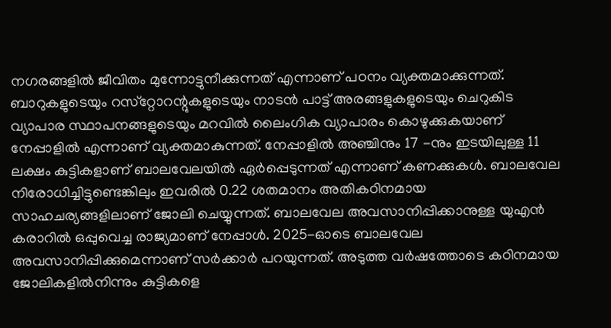നഗരങ്ങളില്‍ ജീവിതം മുന്നോട്ടുനീക്കുന്നത് എന്നാണ് പഠനം വ്യക്തമാക്കുന്നത്. ബാറുകളുടെയും റസ്‌റ്റോറന്റുകളുടെയും നാടന്‍ പാട്ട് അരങ്ങളുകളുടെയും ചെറുകിട വ്യാപാര സ്ഥാപനങ്ങളുടെയും മറവില്‍ ലൈംഗിക വ്യാപാരം കൊഴുക്കുകയാണ് നേപ്പാളില്‍ എന്നാണ് വ്യക്തമാകുന്നത്. നേപ്പാളില്‍ അഞ്ചിനും 17 -നും ഇടയിലുള്ള 11 ലക്ഷം കുട്ടികളാണ് ബാലവേലയില്‍ ഏര്‍പ്പെടുന്നത് എന്നാണ് കണക്കുകള്‍. ബാലവേല നിരോധിച്ചിട്ടുണ്ടെങ്കിലും ഇവരില്‍ 0.22 ശതമാനം അതികഠിനമായ സാഹചര്യങ്ങളിലാണ് ജോലി ചെയ്യുന്നത്. ബാലവേല അവസാനിപ്പിക്കാനുള്ള യുഎന്‍ കരാറില്‍ ഒപ്പുവെച്ച രാജ്യമാണ് നേപ്പാള്‍. 2025-ഓടെ ബാലവേല അവസാനിപ്പിക്കുമെന്നാണ് സര്‍ക്കാര്‍ പറയുന്നത്. അടുത്ത വര്‍ഷത്തോടെ കഠിനമായ ജോലികളില്‍നിന്നും കുട്ടികളെ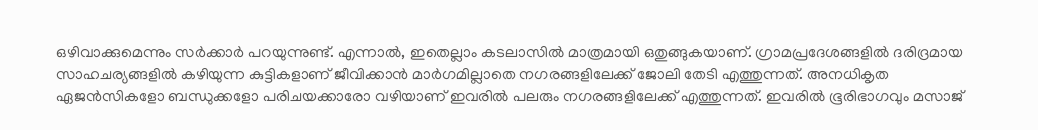ഒഴിവാക്കുമെന്നും സര്‍ക്കാര്‍ പറയുന്നുണ്ട്. എന്നാല്‍, ഇതെല്ലാം കടലാസില്‍ മാത്രമായി ഒതുങ്ങുകയാണ്. ഗ്രാമപ്രദേശങ്ങളില്‍ ദരിദ്രമായ സാഹചര്യങ്ങളില്‍ കഴിയുന്ന കുട്ടികളാണ് ജീവിക്കാന്‍ മാര്‍ഗമില്ലാതെ നഗരങ്ങളിലേക്ക് ജോലി തേടി എത്തുന്നത്. അനധികൃത ഏജന്‍സികളോ ബന്ധുക്കളോ പരിചയക്കാരോ വഴിയാണ് ഇവരില്‍ പലരും നഗരങ്ങളിലേക്ക് എത്തുന്നത്. ഇവരില്‍ ഭൂരിഭാഗവും മസാജ്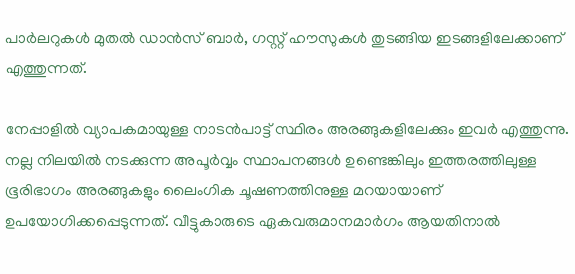പാര്‍ലറുകള്‍ മുതല്‍ ഡാന്‍സ് ബാര്‍, ഗസ്റ്റ് ഹൗസുകള്‍ തുടങ്ങിയ ഇടങ്ങളിലേക്കാണ് എത്തുന്നത്.

നേപ്പാളില്‍ വ്യാപകമായുള്ള നാടന്‍പാട്ട് സ്ഥിരം അരങ്ങുകളിലേക്കും ഇവര്‍ എത്തുന്നു. നല്ല നിലയില്‍ നടക്കുന്ന അപൂര്‍വ്വം സ്ഥാപനങ്ങള്‍ ഉണ്ടെങ്കിലും ഇത്തരത്തിലുള്ള ഭൂരിഭാഗം അരങ്ങുകളും ലൈംഗിക ചൂഷണത്തിനുള്ള മറയായാണ് ഉപയോഗിക്കപ്പെടുന്നത്. വീട്ടുകാരുടെ ഏകവരുമാനമാര്‍ഗം ആയതിനാല്‍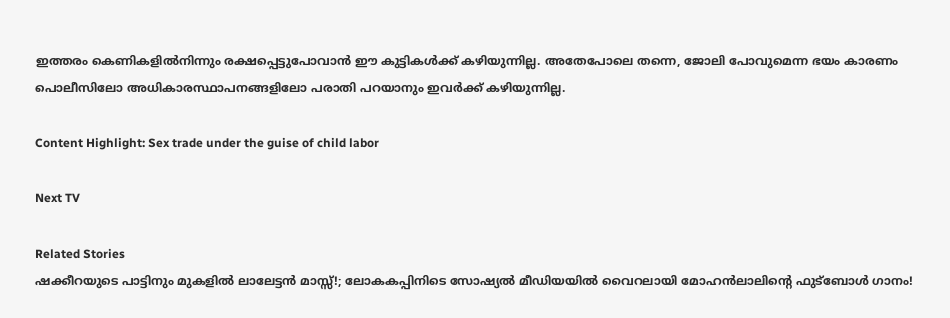ഇത്തരം കെണികളില്‍നിന്നും രക്ഷപ്പെട്ടുപോവാന്‍ ഈ കുട്ടികള്‍ക്ക് കഴിയുന്നില്ല. അതേപോലെ തന്നെ, ജോലി പോവുമെന്ന ഭയം കാരണം പൊലീസിലോ അധികാരസ്ഥാപനങ്ങളിലോ പരാതി പറയാനും ഇവര്‍ക്ക് കഴിയുന്നില്ല.

Content Highlight: Sex trade under the guise of child labor

Next TV

Related Stories
ഷക്കീറയുടെ പാട്ടിനും മുകളിൽ ലാലേട്ടൻ മാസ്സ്!; ലോകകപ്പിനിടെ സോഷ്യൽ മീഡിയയിൽ വൈറലായി മോഹൻലാലിന്റെ ഫുട്ബോൾ ഗാനം!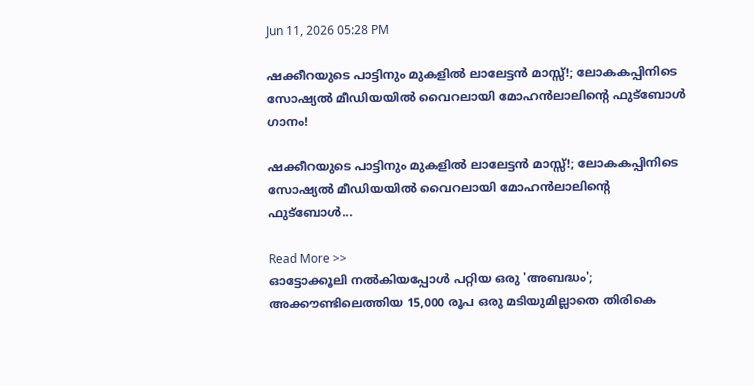Jun 11, 2026 05:28 PM

ഷക്കീറയുടെ പാട്ടിനും മുകളിൽ ലാലേട്ടൻ മാസ്സ്!; ലോകകപ്പിനിടെ സോഷ്യൽ മീഡിയയിൽ വൈറലായി മോഹൻലാലിന്റെ ഫുട്ബോൾ ഗാനം!

ഷക്കീറയുടെ പാട്ടിനും മുകളിൽ ലാലേട്ടൻ മാസ്സ്!; ലോകകപ്പിനിടെ സോഷ്യൽ മീഡിയയിൽ വൈറലായി മോഹൻലാലിന്റെ ഫുട്ബോൾ...

Read More >>
ഓട്ടോക്കൂലി നൽകിയപ്പോൾ പറ്റിയ ഒരു 'അബദ്ധം'; അക്കൗണ്ടിലെത്തിയ 15,000 രൂപ ഒരു മടിയുമില്ലാതെ തിരികെ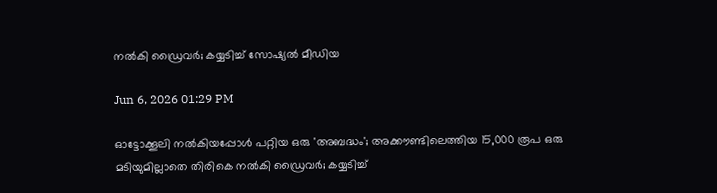നൽകി ഡ്രൈവർ; കയ്യടിച്ച് സോഷ്യൽ മീഡിയ

Jun 6, 2026 01:29 PM

ഓട്ടോക്കൂലി നൽകിയപ്പോൾ പറ്റിയ ഒരു 'അബദ്ധം'; അക്കൗണ്ടിലെത്തിയ 15,000 രൂപ ഒരു മടിയുമില്ലാതെ തിരികെ നൽകി ഡ്രൈവർ; കയ്യടിച്ച്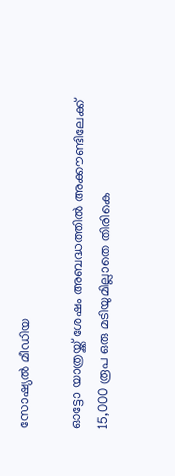സോഷ്യൽ മീഡിയ

ഓട്ടോ യാത്രയ്ക്ക് ശേഷം അബദ്ധത്തിൽ അക്കൗണ്ടിലേക്ക് 15,000 രൂപ ഒരു മടിയുമില്ലാതെ തിരികെ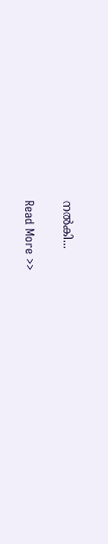നൽകി...

Read More >>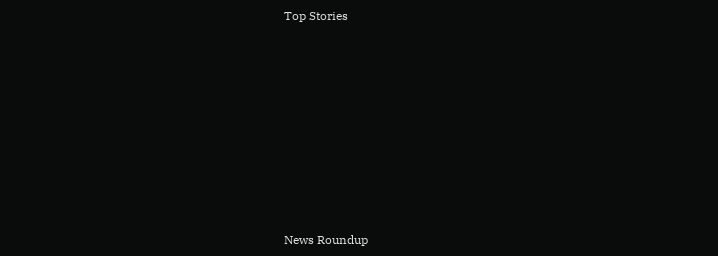Top Stories










News Roundup